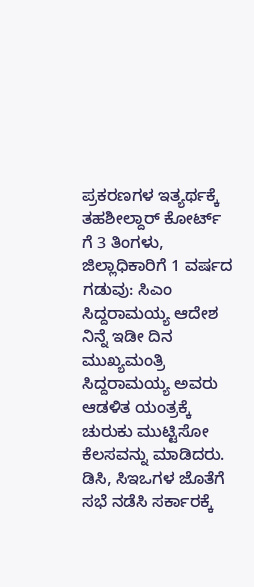ಪ್ರಕರಣಗಳ ಇತ್ಯರ್ಥಕ್ಕೆ ತಹಶೀಲ್ದಾರ್ ಕೋರ್ಟ್ ಗೆ 3 ತಿಂಗಳು, ಜಿಲ್ಲಾಧಿಕಾರಿಗೆ 1 ವರ್ಷದ ಗಡುವು: ಸಿಎಂ ಸಿದ್ದರಾಮಯ್ಯ ಆದೇಶ
ನಿನ್ನೆ ಇಡೀ ದಿನ ಮುಖ್ಯಮಂತ್ರಿ ಸಿದ್ದರಾಮಯ್ಯ ಅವರು ಆಡಳಿತ ಯಂತ್ರಕ್ಕೆ ಚುರುಕು ಮುಟ್ಟಿಸೋ ಕೆಲಸವನ್ನು ಮಾಡಿದರು. ಡಿಸಿ, ಸಿಇಒಗಳ ಜೊತೆಗೆ ಸಭೆ ನಡೆಸಿ ಸರ್ಕಾರಕ್ಕೆ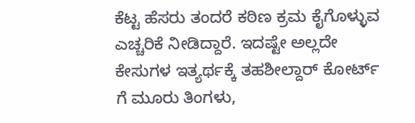ಕೆಟ್ಟ ಹೆಸರು ತಂದರೆ ಕಠಿಣ ಕ್ರಮ ಕೈಗೊಳ್ಳುವ ಎಚ್ಚರಿಕೆ ನೀಡಿದ್ದಾರೆ. ಇದಷ್ಟೇ ಅಲ್ಲದೇ ಕೇಸುಗಳ ಇತ್ಯರ್ಥಕ್ಕೆ ತಹಶೀಲ್ದಾರ್ ಕೋರ್ಟ್ ಗೆ ಮೂರು ತಿಂಗಳು,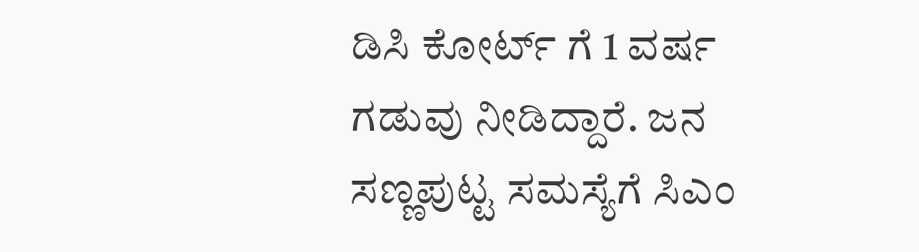ಡಿಸಿ ಕೋರ್ಟ್ ಗೆ 1 ವರ್ಷ ಗಡುವು ನೀಡಿದ್ದಾರೆ. ಜನ ಸಣ್ಣಪುಟ್ಟ ಸಮಸ್ಯೆಗೆ ಸಿಎಂ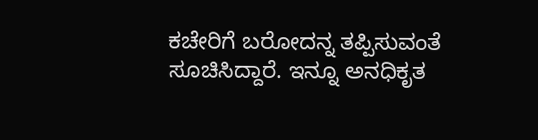ಕಚೇರಿಗೆ ಬರೋದನ್ನ ತಪ್ಪಿಸುವಂತೆ ಸೂಚಿಸಿದ್ದಾರೆ. ಇನ್ನೂ ಅನಧಿಕೃತ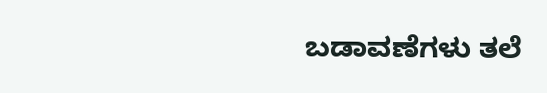ಬಡಾವಣೆಗಳು ತಲೆ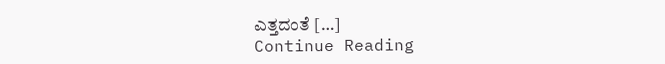ಎತ್ತದಂತೆ […]
Continue Reading